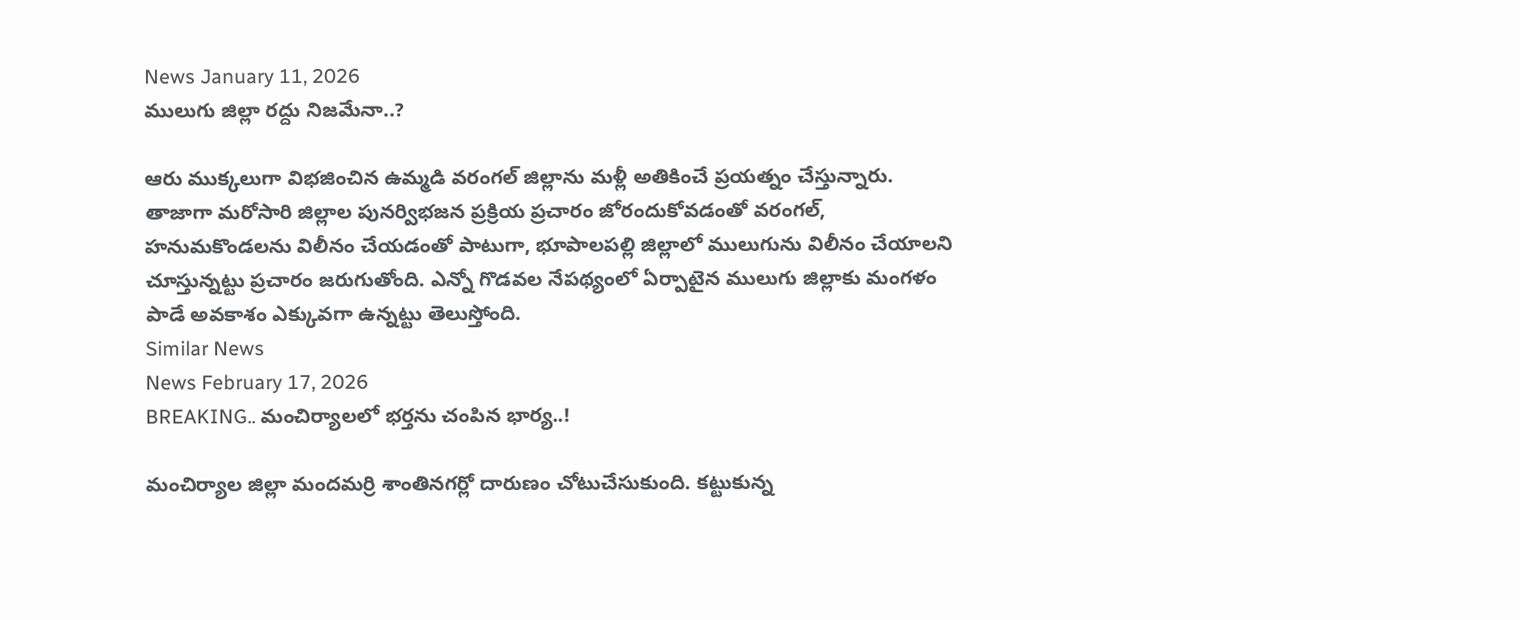News January 11, 2026
ములుగు జిల్లా రద్దు నిజమేనా..?

ఆరు ముక్కలుగా విభజించిన ఉమ్మడి వరంగల్ జిల్లాను మళ్లీ అతికించే ప్రయత్నం చేస్తున్నారు. తాజాగా మరోసారి జిల్లాల పునర్విభజన ప్రక్రియ ప్రచారం జోరందుకోవడంతో వరంగల్, హనుమకొండలను విలీనం చేయడంతో పాటుగా, భూపాలపల్లి జిల్లాలో ములుగును విలీనం చేయాలని చూస్తున్నట్టు ప్రచారం జరుగుతోంది. ఎన్నో గొడవల నేపథ్యంలో ఏర్పాటైన ములుగు జిల్లాకు మంగళం పాడే అవకాశం ఎక్కువగా ఉన్నట్టు తెలుస్తోంది.
Similar News
News February 17, 2026
BREAKING.. మంచిర్యాలలో భర్తను చంపిన భార్య..!

మంచిర్యాల జిల్లా మందమర్రి శాంతినగర్లో దారుణం చోటుచేసుకుంది. కట్టుకున్న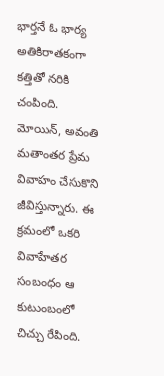భార్తనే ఓ భార్య అతికిరాతకంగా కత్తితో నరికి చంపింది. మోయిన్, అవంతి మతాంతర ప్రేమ వివాహం చేసుకొని జీవిస్తున్నారు. ఈ క్రమంలో ఒకరి వివాహేతర సంబంధం ఆ కుటుంబంలో చిచ్చు రేపింది.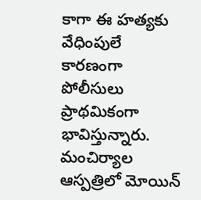కాగా ఈ హత్యకు వేధింపులే కారణంగా పోలీసులు ప్రాథమికంగా భావిస్తున్నారు. మంచిర్యాల ఆస్పత్రిలో మోయిన్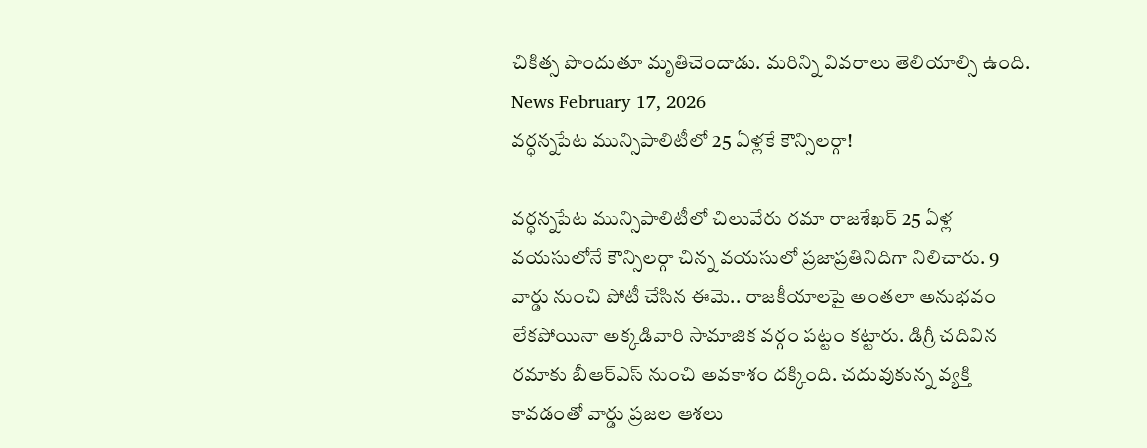చికిత్స పొందుతూ మృతిచెందాడు. మరిన్ని వివరాలు తెలియాల్సి ఉంది.
News February 17, 2026
వర్ధన్నపేట మున్సిపాలిటీలో 25 ఏళ్లకే కౌన్సిలర్గా!

వర్ధన్నపేట మున్సిపాలిటీలో చిలువేరు రమా రాజశేఖర్ 25 ఏళ్ల వయసులోనే కౌన్సిలర్గా చిన్న వయసులో ప్రజాప్రతినిదిగా నిలిచారు. 9 వార్డు నుంచి పోటీ చేసిన ఈమె.. రాజకీయాలపై అంతలా అనుభవం లేకపోయినా అక్కడివారి సామాజిక వర్గం పట్టం కట్టారు. డిగ్రీ చదివిన రమాకు బీఆర్ఎస్ నుంచి అవకాశం దక్కింది. చదువుకున్న వ్యక్తి కావడంతో వార్డు ప్రజల ఆశలు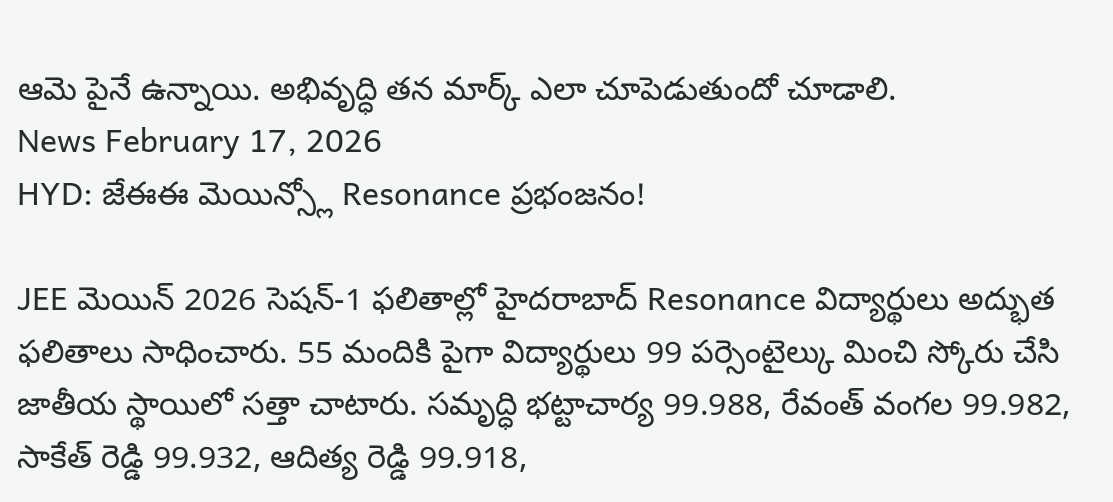ఆమె పైనే ఉన్నాయి. అభివృద్ధి తన మార్క్ ఎలా చూపెడుతుందో చూడాలి.
News February 17, 2026
HYD: జేఈఈ మెయిన్స్లో Resonance ప్రభంజనం!

JEE మెయిన్ 2026 సెషన్-1 ఫలితాల్లో హైదరాబాద్ Resonance విద్యార్థులు అద్భుత ఫలితాలు సాధించారు. 55 మందికి పైగా విద్యార్థులు 99 పర్సెంటైల్కు మించి స్కోరు చేసి జాతీయ స్థాయిలో సత్తా చాటారు. సమృద్ధి భట్టాచార్య 99.988, రేవంత్ వంగల 99.982, సాకేత్ రెడ్డి 99.932, ఆదిత్య రెడ్డి 99.918,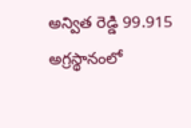అన్విత రెడ్డి 99.915 అగ్రస్థానంలో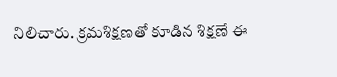నిలిచారు. క్రమశిక్షణతో కూడిన శిక్షణే ఈ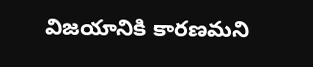విజయానికి కారణమని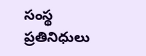సంస్థ ప్రతినిధులు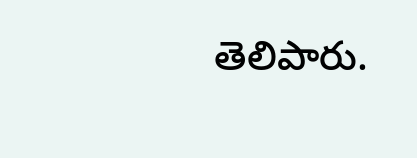తెలిపారు.